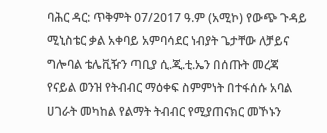ባሕር ዳር: ጥቅምት 07/2017 ዓ.ም (አሚኮ) የውጭ ጉዳይ ሚኒስቴር ቃል አቀባይ አምባሳደር ነብያት ጌታቸው ለቻይና ግሎባል ቴሌቪዥን ጣቢያ ሲ.ጂ.ቲ.ኤን በሰጡት መረጃ የናይል ወንዝ የትብብር ማዕቀፍ ስምምነት በተፋሰሱ አባል ሀገራት መካከል የልማት ትብብር የሚያጠናክር መኾኑን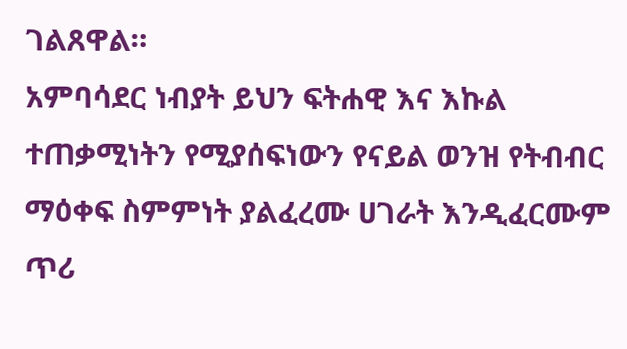ገልጸዋል።
አምባሳደር ነብያት ይህን ፍትሐዊ እና እኩል ተጠቃሚነትን የሚያሰፍነውን የናይል ወንዝ የትብብር ማዕቀፍ ስምምነት ያልፈረሙ ሀገራት እንዲፈርሙም ጥሪ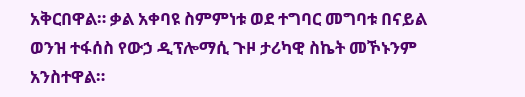አቅርበዋል። ቃል አቀባዩ ስምምነቱ ወደ ተግባር መግባቱ በናይል ወንዝ ተፋሰስ የውኃ ዲፕሎማሲ ጉዞ ታሪካዊ ስኬት መኾኑንም አንስተዋል።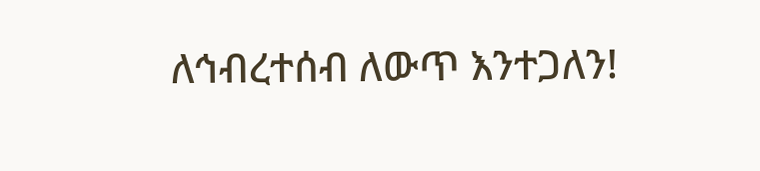ለኅብረተሰብ ለውጥ እንተጋለን!